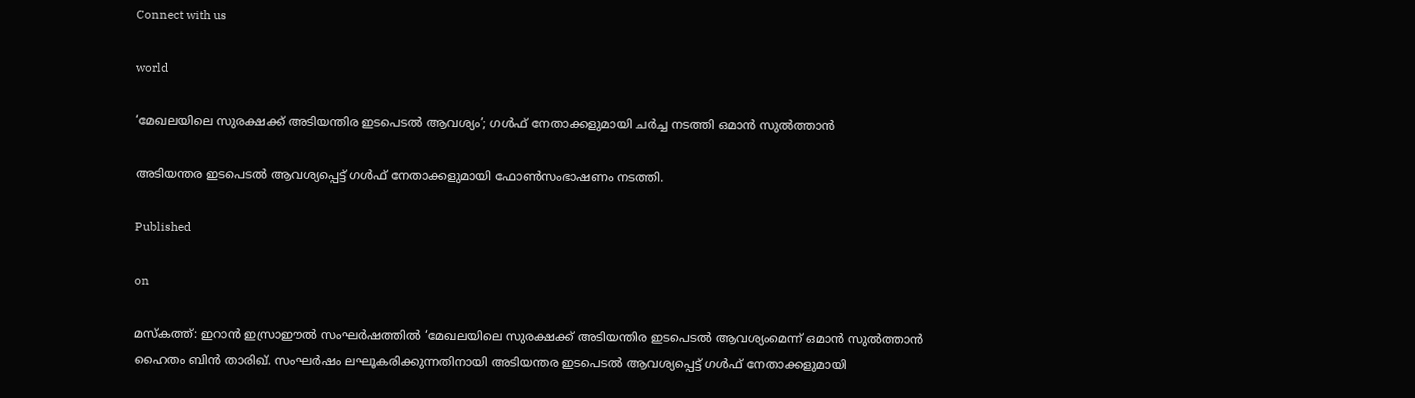Connect with us

world

‘മേഖലയിലെ സുരക്ഷക്ക് അടിയന്തിര ഇടപെടല്‍ ആവശ്യം’; ഗള്‍ഫ് നേതാക്കളുമായി ചര്‍ച്ച നടത്തി ഒമാന്‍ സുല്‍ത്താന്‍

അടിയന്തര ഇടപെടല്‍ ആവശ്യപ്പെട്ട് ഗള്‍ഫ് നേതാക്കളുമായി ഫോണ്‍സംഭാഷണം നടത്തി.

Published

on

മസ്‌കത്ത്: ഇറാന്‍ ഇസ്രാഈല്‍ സംഘര്‍ഷത്തില്‍ ‘മേഖലയിലെ സുരക്ഷക്ക് അടിയന്തിര ഇടപെടല്‍ ആവശ്യംമെന്ന് ഒമാന്‍ സുല്‍ത്താന്‍ ഹൈതം ബിന്‍ താരിഖ്. സംഘര്‍ഷം ലഘൂകരിക്കുന്നതിനായി അടിയന്തര ഇടപെടല്‍ ആവശ്യപ്പെട്ട് ഗള്‍ഫ് നേതാക്കളുമായി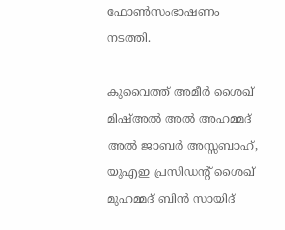ഫോണ്‍സംഭാഷണം നടത്തി.

കുവൈത്ത് അമീര്‍ ശൈഖ് മിഷ്അല്‍ അല്‍ അഹമ്മദ് അല്‍ ജാബര്‍ അസ്സബാഹ്, യുഎഇ പ്രസിഡന്റ് ശൈഖ് മുഹമ്മദ് ബിന്‍ സായിദ്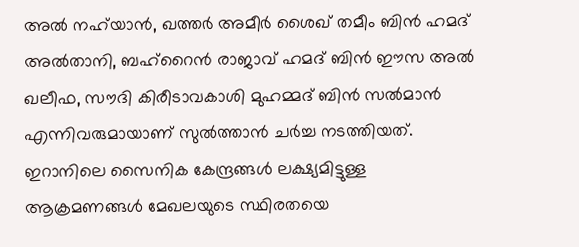അല്‍ നഹ്‌യാന്‍, ഖത്തര്‍ അമീര്‍ ശൈഖ് തമീം ബിന്‍ ഹമദ് അല്‍താനി, ബഹ്റൈന്‍ രാജാവ് ഹമദ് ബിന്‍ ഈസ അല്‍ ഖലീഫ, സൗദി കിരീടാവകാശി മുഹമ്മദ് ബിന്‍ സല്‍മാന്‍ എന്നിവരുമായാണ് സുല്‍ത്താന്‍ ചര്‍ച്ച നടത്തിയത്. ഇറാനിലെ സൈനിക കേന്ദ്രങ്ങള്‍ ലക്ഷ്യമിട്ടുള്ള ആക്രമണങ്ങള്‍ മേഖലയുടെ സ്ഥിരതയെ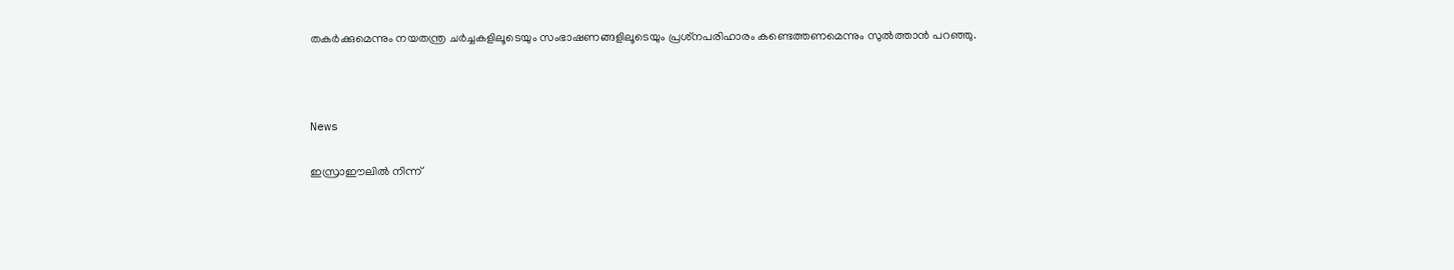തകര്‍ക്കുമെന്നും നയതന്ത്ര ചര്‍ച്ചകളിലൂടെയും സംഭാഷണങ്ങളിലൂടെയും പ്രശ്‌നപരിഹാരം കണ്ടെത്തണമെന്നും സുല്‍ത്താന്‍ പറഞ്ഞു.



News

ഇസ്രാഈലില്‍ നിന്ന്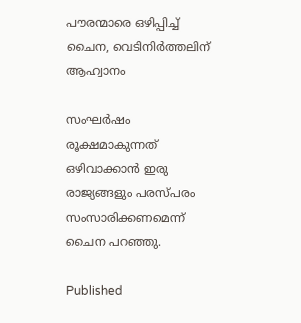പൗരന്മാരെ ഒഴിപ്പിച്ച് ചൈന, വെടിനിര്‍ത്തലിന് ആഹ്വാനം

സംഘര്‍ഷം രൂക്ഷമാകുന്നത് ഒഴിവാക്കാന്‍ ഇരു രാജ്യങ്ങളും പരസ്പരം സംസാരിക്കണമെന്ന് ചൈന പറഞ്ഞു.

Published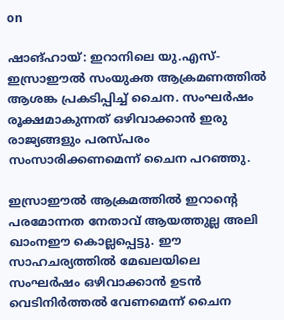on

ഷാങ്ഹായ്: ഇറാനിലെ യു.എസ്-ഇസ്രാഈല്‍ സംയുക്ത ആക്രമണത്തില്‍ ആശങ്ക പ്രകടിപ്പിച്ച് ചൈന. സംഘര്‍ഷം രൂക്ഷമാകുന്നത് ഒഴിവാക്കാന്‍ ഇരു രാജ്യങ്ങളും പരസ്പരം സംസാരിക്കണമെന്ന് ചൈന പറഞ്ഞു.

ഇസ്രാഈല്‍ ആക്രമത്തില്‍ ഇറാന്റെ പരമോന്നത നേതാവ് ആയത്തുല്ല അലി ഖാംനഈ കൊല്ലപ്പെട്ടു. ഈ സാഹചര്യത്തില്‍ മേഖലയിലെ സംഘര്‍ഷം ഒഴിവാക്കാന്‍ ഉടന്‍ വെടിനിര്‍ത്തല്‍ വേണമെന്ന് ചൈന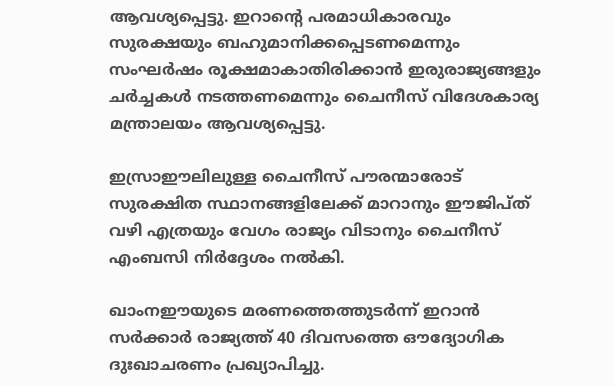ആവശ്യപ്പെട്ടു. ഇറാന്റെ പരമാധികാരവും സുരക്ഷയും ബഹുമാനിക്കപ്പെടണമെന്നും സംഘര്‍ഷം രൂക്ഷമാകാതിരിക്കാന്‍ ഇരുരാജ്യങ്ങളും ചര്‍ച്ചകള്‍ നടത്തണമെന്നും ചൈനീസ് വിദേശകാര്യ മന്ത്രാലയം ആവശ്യപ്പെട്ടു.

ഇസ്രാഈലിലുള്ള ചൈനീസ് പൗരന്മാരോട് സുരക്ഷിത സ്ഥാനങ്ങളിലേക്ക് മാറാനും ഈജിപ്ത് വഴി എത്രയും വേഗം രാജ്യം വിടാനും ചൈനീസ് എംബസി നിര്‍ദ്ദേശം നല്‍കി.

ഖാംനഈയുടെ മരണത്തെത്തുടര്‍ന്ന് ഇറാന്‍ സര്‍ക്കാര്‍ രാജ്യത്ത് 40 ദിവസത്തെ ഔദ്യോഗിക ദുഃഖാചരണം പ്രഖ്യാപിച്ചു.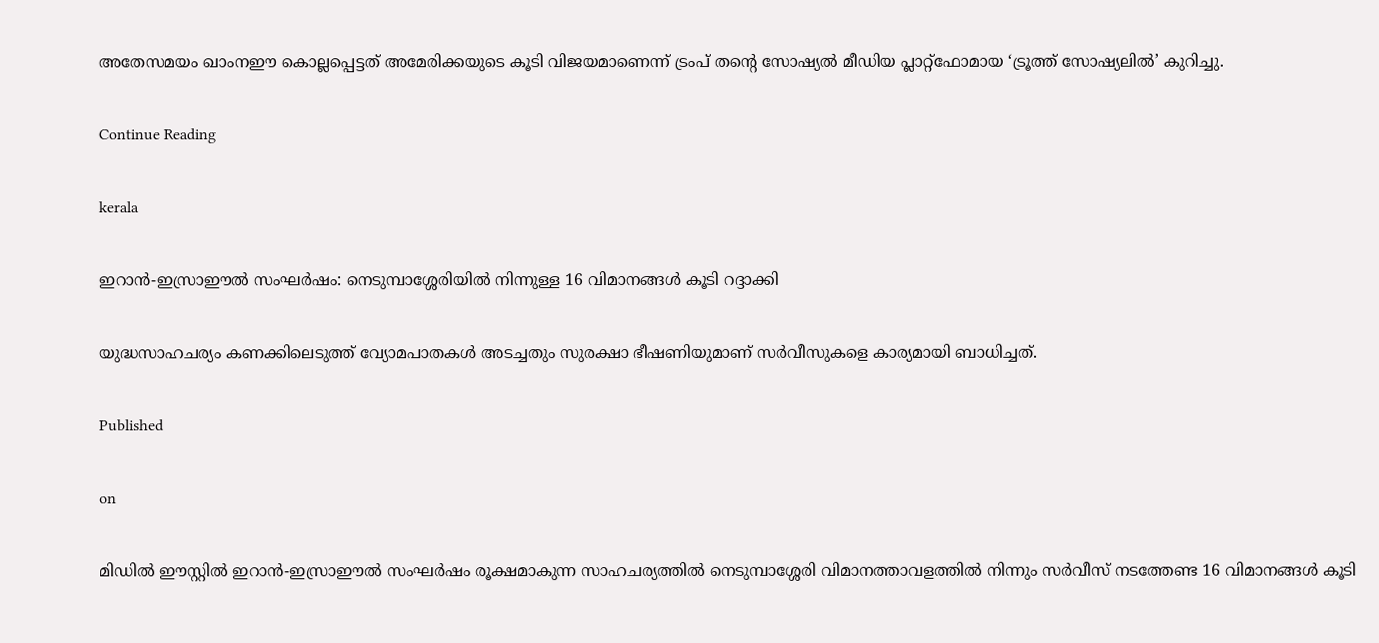അതേസമയം ഖാംനഈ കൊല്ലപ്പെട്ടത് അമേരിക്കയുടെ കൂടി വിജയമാണെന്ന് ട്രംപ് തന്റെ സോഷ്യല്‍ മീഡിയ പ്ലാറ്റ്ഫോമായ ‘ട്രൂത്ത് സോഷ്യലില്‍’ കുറിച്ചു.

Continue Reading

kerala

ഇറാന്‍-ഇസ്രാഈല്‍ സംഘര്‍ഷം: നെടുമ്പാശ്ശേരിയില്‍ നിന്നുള്ള 16 വിമാനങ്ങള്‍ കൂടി റദ്ദാക്കി

യുദ്ധസാഹചര്യം കണക്കിലെടുത്ത് വ്യോമപാതകള്‍ അടച്ചതും സുരക്ഷാ ഭീഷണിയുമാണ് സര്‍വീസുകളെ കാര്യമായി ബാധിച്ചത്.

Published

on

മിഡില്‍ ഈസ്റ്റില്‍ ഇറാന്‍-ഇസ്രാഈല്‍ സംഘര്‍ഷം രൂക്ഷമാകുന്ന സാഹചര്യത്തില്‍ നെടുമ്പാശ്ശേരി വിമാനത്താവളത്തില്‍ നിന്നും സര്‍വീസ് നടത്തേണ്ട 16 വിമാനങ്ങള്‍ കൂടി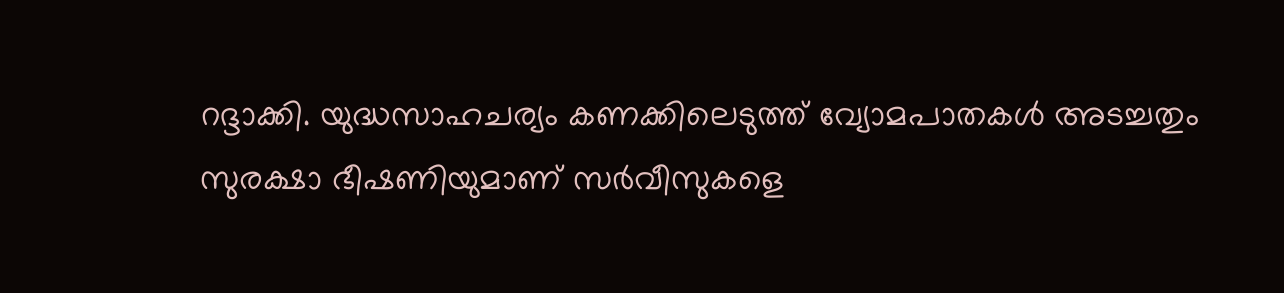റദ്ദാക്കി. യുദ്ധസാഹചര്യം കണക്കിലെടുത്ത് വ്യോമപാതകള്‍ അടച്ചതും സുരക്ഷാ ഭീഷണിയുമാണ് സര്‍വീസുകളെ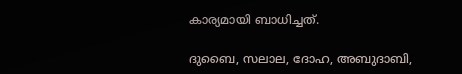കാര്യമായി ബാധിച്ചത്.

ദുബൈ, സലാല, ദോഹ, അബുദാബി,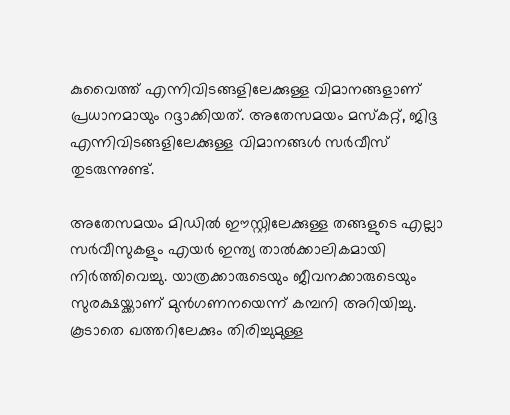കുവൈത്ത് എന്നിവിടങ്ങളിലേക്കുള്ള വിമാനങ്ങളാണ് പ്രധാനമായും റദ്ദാക്കിയത്. അതേസമയം മസ്‌കറ്റ്, ജിദ്ദ എന്നിവിടങ്ങളിലേക്കുള്ള വിമാനങ്ങള്‍ സര്‍വീസ് തുടരുന്നുണ്ട്.

അതേസമയം മിഡില്‍ ഈസ്റ്റിലേക്കുള്ള തങ്ങളുടെ എല്ലാ സര്‍വീസുകളും എയര്‍ ഇന്ത്യ താല്‍ക്കാലികമായി നിര്‍ത്തിവെച്ചു. യാത്രക്കാരുടെയും ജീവനക്കാരുടെയും സുരക്ഷയ്ക്കാണ് മുന്‍ഗണനയെന്ന് കമ്പനി അറിയിച്ചു. കൂടാതെ ഖത്തറിലേക്കും തിരിച്ചുമുള്ള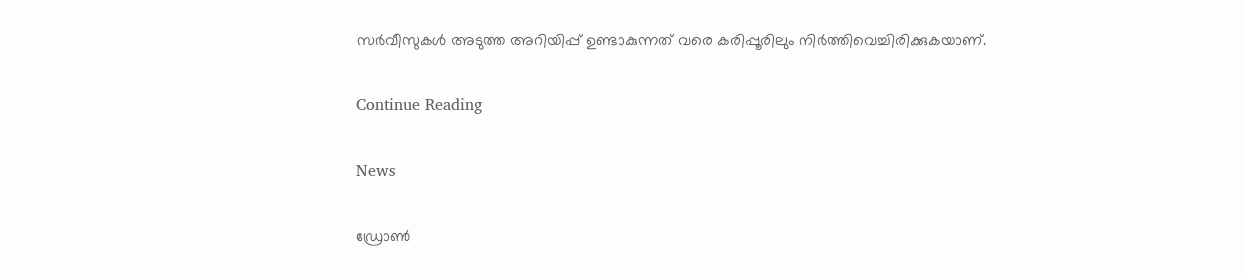സര്‍വീസുകള്‍ അടുത്ത അറിയിപ്പ് ഉണ്ടാകുന്നത് വരെ കരിപ്പൂരിലും നിര്‍ത്തിവെച്ചിരിക്കുകയാണ്.

Continue Reading

News

ഡ്രോണ്‍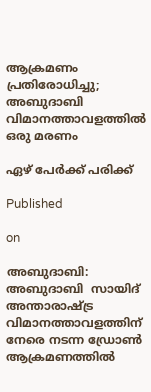ആക്രമണം പ്രതിരോധിച്ചു; അബുദാബി വിമാനത്താവളത്തില്‍ ഒരു മരണം

ഏഴ് പേര്‍ക്ക് പരിക്ക്

Published

on

അബുദാബി: അബുദാബി  സായിദ് അന്താരാഷ്ട്ര വിമാനത്താവളത്തിന് നേരെ നടന്ന ഡ്രോണ്‍ ആക്രമണത്തില്‍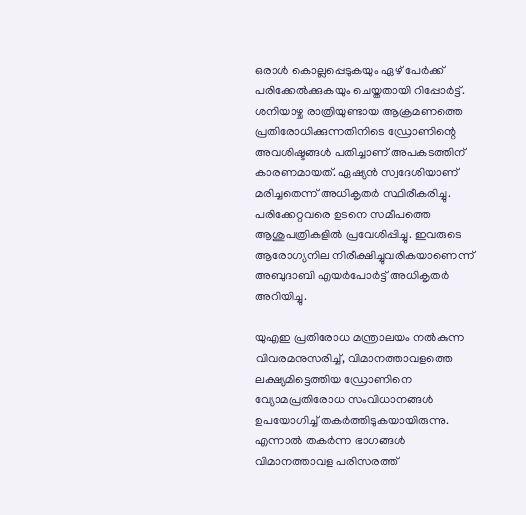ഒരാള്‍ കൊല്ലപ്പെടുകയും ഏഴ് പേര്‍ക്ക് പരിക്കേല്‍ക്കുകയും ചെയ്തതായി റിപ്പോര്‍ട്ട്. ശനിയാഴ്ച രാത്രിയുണ്ടായ ആക്രമണത്തെ പ്രതിരോധിക്കുന്നതിനിടെ ഡ്രോണിന്റെ അവശിഷ്ടങ്ങള്‍ പതിച്ചാണ് അപകടത്തിന് കാരണമായത്. ഏഷ്യന്‍ സ്വദേശിയാണ് മരിച്ചതെന്ന് അധികൃതര്‍ സ്ഥിരീകരിച്ചു. പരിക്കേറ്റവരെ ഉടനെ സമീപത്തെ ആശുപത്രികളില്‍ പ്രവേശിപ്പിച്ചു. ഇവരുടെ ആരോഗ്യനില നിരീക്ഷിച്ചുവരികയാണെന്ന് അബുദാബി എയര്‍പോര്‍ട്ട് അധികൃതര്‍ അറിയിച്ചു.

യുഎഇ പ്രതിരോധ മന്ത്രാലയം നല്‍കുന്ന വിവരമനുസരിച്ച്, വിമാനത്താവളത്തെ ലക്ഷ്യമിട്ടെത്തിയ ഡ്രോണിനെ വ്യോമപ്രതിരോധ സംവിധാനങ്ങള്‍ ഉപയോഗിച്ച് തകര്‍ത്തിടുകയായിരുന്നു. എന്നാല്‍ തകര്‍ന്ന ഭാഗങ്ങള്‍ വിമാനത്താവള പരിസരത്ത്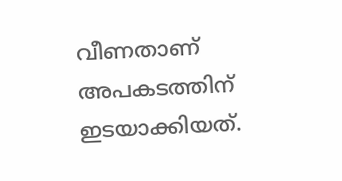വീണതാണ് അപകടത്തിന് ഇടയാക്കിയത്.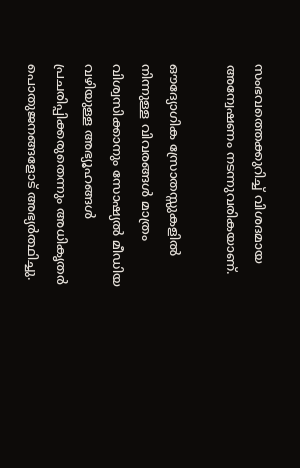സംഭവത്തെക്കുറിച്ച് വിശദമായ അന്വേഷണം നടന്നുവരികയാണ്.

ഔദ്യോഗിക സ്രോതസ്സുകളില്‍ നിന്നുള്ള വിവരങ്ങള്‍ മാത്രം വിശ്വസിക്കാനും സോഷ്യല്‍ മീഡിയ വഴിയുള്ള അഭ്യൂഹങ്ങള്‍ പ്രചരിപ്പിക്കരുതെന്നും അധികൃതര്‍ പൊതുജനങ്ങളോട് അഭ്യര്‍ത്ഥിച്ചു.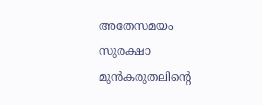അതേസമയം സുരക്ഷാ മുന്‍കരുതലിന്റെ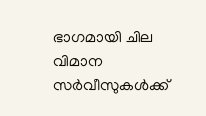ഭാഗമായി ചില വിമാന സര്‍വീസുകള്‍ക്ക്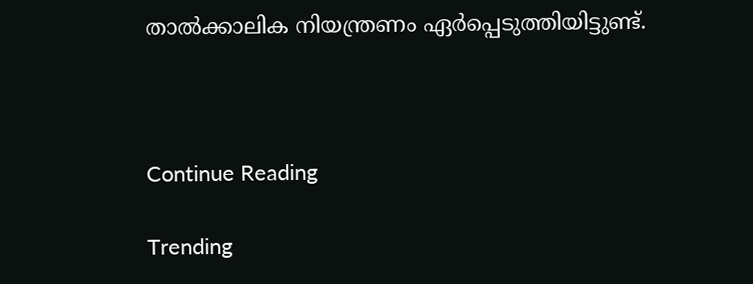താല്‍ക്കാലിക നിയന്ത്രണം ഏര്‍പ്പെടുത്തിയിട്ടുണ്ട്.



Continue Reading

Trending